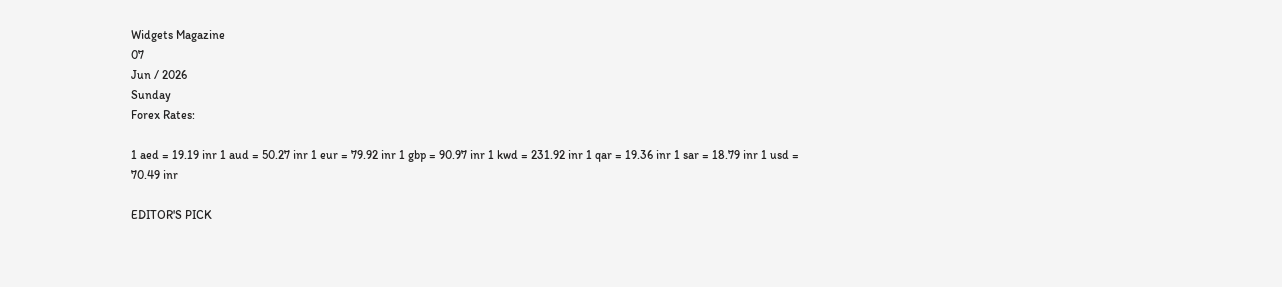Widgets Magazine
07
Jun / 2026
Sunday
Forex Rates:

1 aed = 19.19 inr 1 aud = 50.27 inr 1 eur = 79.92 inr 1 gbp = 90.97 inr 1 kwd = 231.92 inr 1 qar = 19.36 inr 1 sar = 18.79 inr 1 usd = 70.49 inr

EDITOR'S PICK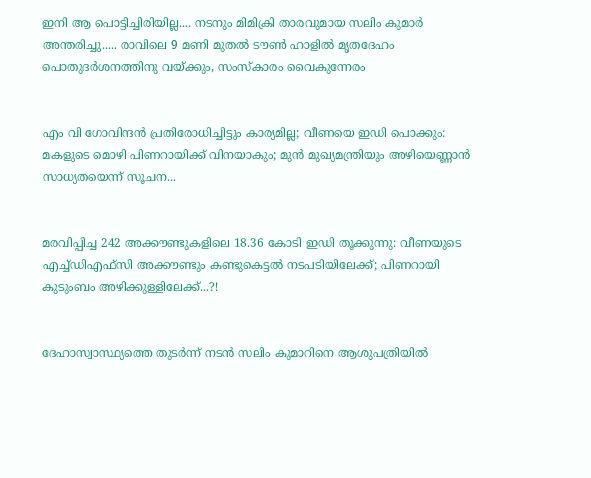ഇനി ആ പൊട്ടിച്ചിരിയില്ല.... നടനും മിമിക്രി താരവുമായ സലിം കുമാർ അന്തരിച്ചു..... രാവിലെ 9 മണി മുതൽ ടൗൺ ഹാളിൽ മൃതദേഹം പൊതുദർശനത്തിനു വയ്ക്കും, സംസ്കാരം വൈകുന്നേരം


എം വി ഗോവിന്ദൻ പ്രതിരോധിച്ചിട്ടും കാര്യമില്ല; വീണയെ ഇഡി പൊക്കും: മകളുടെ മൊഴി പിണറായിക്ക് വിനയാകും; മുൻ മുഖ്യമന്ത്രിയും അഴിയെണ്ണാൻ സാധ്യതയെന്ന് സൂചന...


മരവിപ്പിച്ച 242 അക്കൗണ്ടുകളിലെ 18.36 കോടി ഇഡി തൂക്കുന്നു: വീണയുടെ എച്ച്ഡിഎഫ്സി അക്കൗണ്ടും കണ്ടുകെട്ടൽ നടപടിയിലേക്ക്; പിണറായി കുടുംബം അഴിക്കുള്ളിലേക്ക്...?!


ദേഹാസ്വാസ്ഥ്യത്തെ തുടർന്ന് നടൻ സലിം കുമാറിനെ ആശുപത്രിയിൽ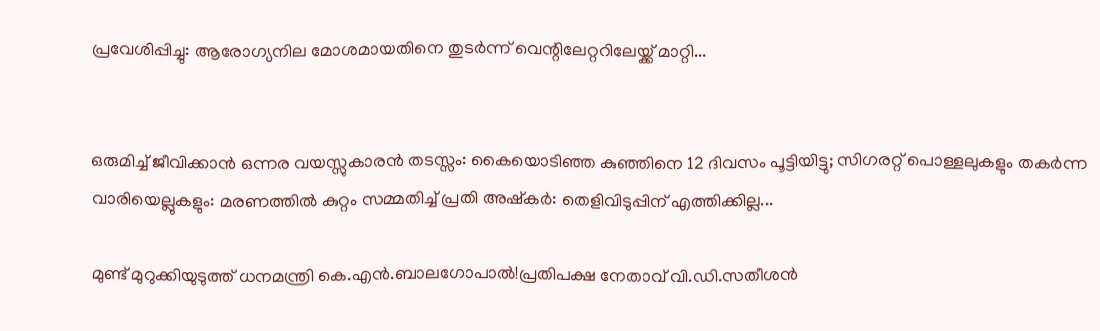പ്രവേശിപ്പിച്ചു: ആരോഗ്യനില മോശമായതിനെ തുടർന്ന് വെന്റിലേറ്ററിലേയ്ക്ക് മാറ്റി...


ഒരുമിച്ച് ജീവിക്കാൻ ഒന്നര വയസ്സുകാരൻ തടസ്സം: കൈയൊടിഞ്ഞ കുഞ്ഞിനെ 12 ദിവസം പൂട്ടിയിട്ടു; സിഗരറ്റ് പൊള്ളലുകളും തകർന്ന വാരിയെല്ലുകളും: മരണത്തില്‍ കുറ്റം സമ്മതിച്ച് പ്രതി അഷ്‌കര്‍: തെളിവിടുപ്പിന് എത്തിക്കില്ല...

മുണ്ട് മുറുക്കിയുടുത്ത് ധനമന്ത്രി കെ.എൻ.ബാലഗോപാൽ!പ്രതിപക്ഷ നേതാവ് വി.ഡി.സതീശൻ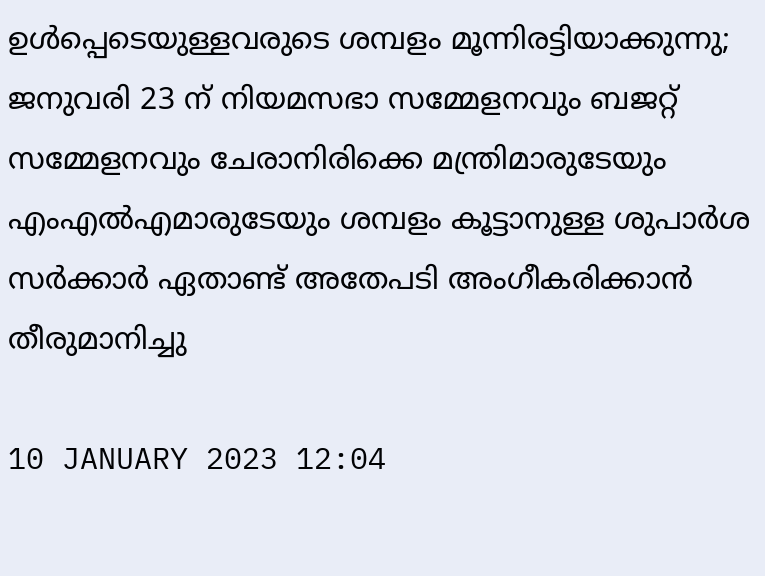ഉൾപ്പെടെയുള്ളവരുടെ ശമ്പളം മൂന്നിരട്ടിയാക്കുന്നു; ജനുവരി 23 ന് നിയമസഭാ സമ്മേളനവും ബജറ്റ് സമ്മേളനവും ചേരാനിരിക്കെ മന്ത്രിമാരുടേയും എംഎൽഎമാരുടേയും ശമ്പളം കൂട്ടാനുള്ള ശുപാര്‍ശ സർക്കാർ ഏതാണ്ട് അതേപടി അംഗീകരിക്കാൻ തീരുമാനിച്ചു

10 JANUARY 2023 12:04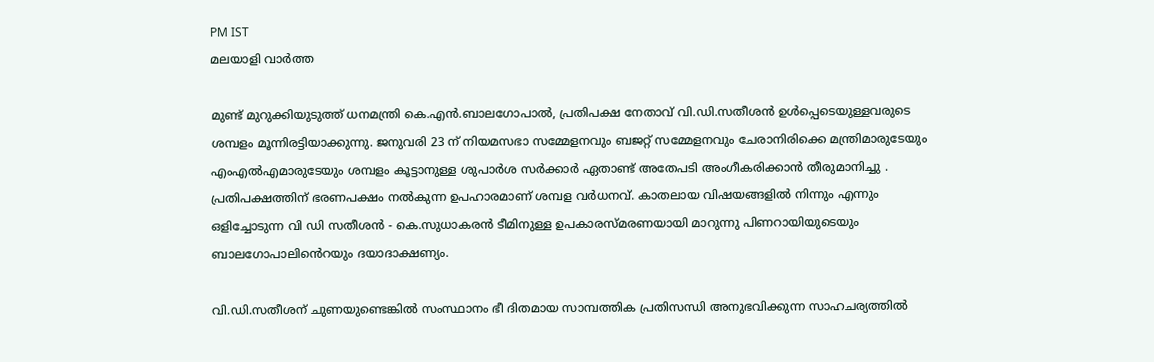PM IST
മലയാളി വാര്‍ത്ത

മുണ്ട് മുറുക്കിയുടുത്ത് ധനമന്ത്രി കെ.എൻ.ബാലഗോപാൽ, പ്രതിപക്ഷ നേതാവ് വി.ഡി.സതീശൻ ഉൾപ്പെടെയുള്ളവരുടെ ശമ്പളം മൂന്നിരട്ടിയാക്കുന്നു. ജനുവരി 23 ന് നിയമസഭാ സമ്മേളനവും ബജറ്റ് സമ്മേളനവും ചേരാനിരിക്കെ മന്ത്രിമാരുടേയും എംഎൽഎമാരുടേയും ശമ്പളം കൂട്ടാനുള്ള ശുപാര്‍ശ സർക്കാർ ഏതാണ്ട് അതേപടി അംഗീകരിക്കാൻ തീരുമാനിച്ചു . പ്രതിപക്ഷത്തിന് ഭരണപക്ഷം നൽകുന്ന ഉപഹാരമാണ് ശമ്പള വർധനവ്. കാതലായ വിഷയങ്ങളിൽ നിന്നും എന്നും ഒളിച്ചോടുന്ന വി ഡി സതീശൻ - കെ.സുധാകരൻ ടീമിനുള്ള ഉപകാരസ്മരണയായി മാറുന്നു പിണറായിയുടെയും ബാലഗോപാലിൻെറയും ദയാദാക്ഷണ്യം.

വി.ഡി.സതീശന് ചുണയുണ്ടെങ്കിൽ സംസ്ഥാനം ഭീ ദിതമായ സാമ്പത്തിക പ്രതിസന്ധി അനുഭവിക്കുന്ന സാഹചര്യത്തിൽ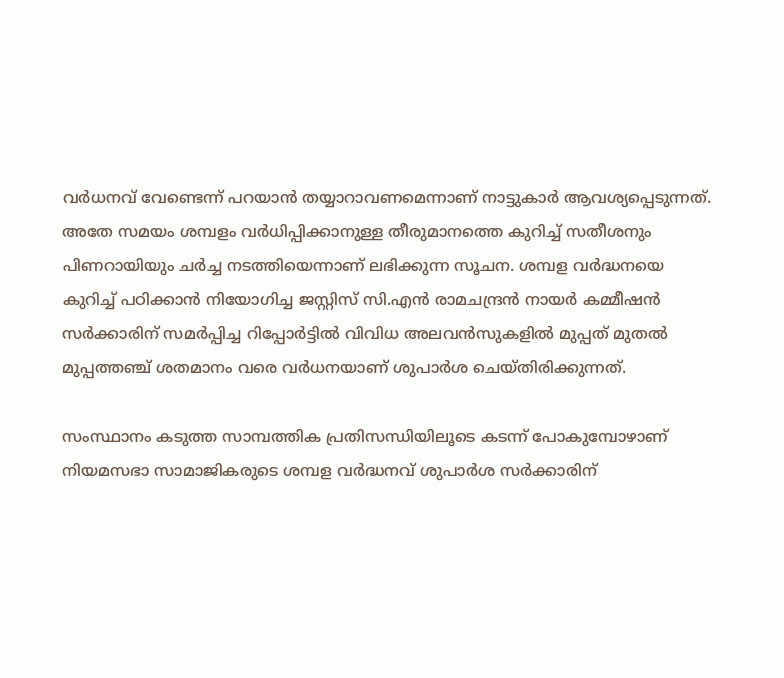വർധനവ് വേണ്ടെന്ന് പറയാൻ തയ്യാറാവണമെന്നാണ് നാട്ടുകാർ ആവശ്യപ്പെടുന്നത്. അതേ സമയം ശമ്പളം വർധിപ്പിക്കാനുള്ള തീരുമാനത്തെ കുറിച്ച് സതീശനും പിണറായിയും ചർച്ച നടത്തിയെന്നാണ് ലഭിക്കുന്ന സൂചന. ശമ്പള വർദ്ധനയെ കുറിച്ച് പഠിക്കാൻ നിയോഗിച്ച ജസ്റ്റിസ് സി.എൻ രാമചന്ദ്രൻ നായർ കമ്മീഷൻ സര്‍ക്കാരിന് സമര്‍പ്പിച്ച റിപ്പോർട്ടിൽ വിവിധ അലവൻസുകളിൽ മുപ്പത് മുതൽ മുപ്പത്തഞ്ച് ശതമാനം വരെ വർധനയാണ് ശുപാര്‍ശ ചെയ്തിരിക്കുന്നത്.

സംസ്ഥാനം കടുത്ത സാമ്പത്തിക പ്രതിസന്ധിയിലൂടെ കടന്ന് പോകുമ്പോഴാണ് നിയമസഭാ സാമാജികരുടെ ശമ്പള വർദ്ധനവ് ശുപാര്‍ശ സര്‍ക്കാരിന്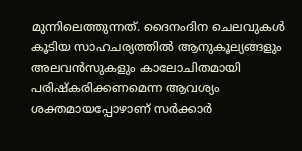മുന്നിലെത്തുന്നത്. ദൈനംദിന ചെലവുകൾ കൂടിയ സാഹചര്യത്തിൽ ആനുകൂല്യങ്ങളും അലവൻസുകളും കാലോചിതമായി പരിഷ്കരിക്കണമെന്ന ആവശ്യം ശക്തമായപ്പോഴാണ് സര്‍ക്കാര്‍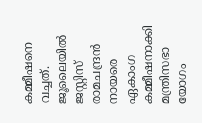കമ്മീഷനെ വച്ചത്. ജൂലൈയിൽ ജസ്റ്റിസ് രാമചന്ദ്രൻ നായരെ ഏകാംഗ കമ്മീഷനാക്കി മന്ത്രിസഭാ യോഗം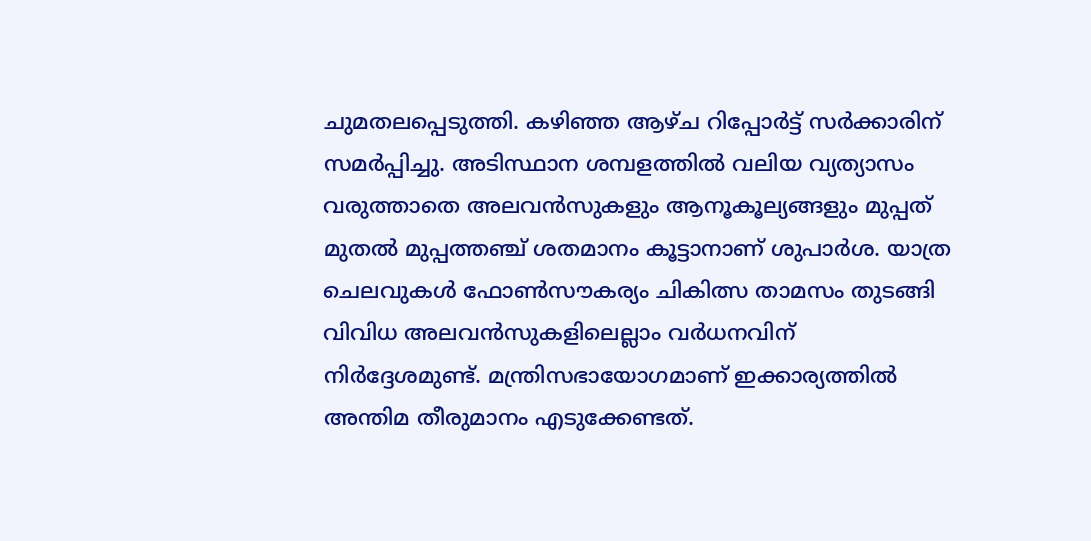ചുമതലപ്പെടുത്തി. കഴിഞ്ഞ ആഴ്ച റിപ്പോര്‍ട്ട് സര്‍ക്കാരിന് സമര്‍പ്പിച്ചു. അടിസ്ഥാന ശമ്പളത്തിൽ വലിയ വ്യത്യാസം വരുത്താതെ അലവൻസുകളും ആനൂകൂല്യങ്ങളും മുപ്പത് മുതൽ മുപ്പത്തഞ്ച് ശതമാനം കൂട്ടാനാണ് ശുപാര്‍ശ. യാത്ര ചെലവുകൾ ഫോൺസൗകര്യം ചികിത്സ താമസം തുടങ്ങി വിവിധ അലവൻസുകളിലെല്ലാം വർധനവിന് നിര്‍ദ്ദേശമുണ്ട്. മന്ത്രിസഭായോഗമാണ് ഇക്കാര്യത്തിൽ അന്തിമ തീരുമാനം എടുക്കേണ്ടത്.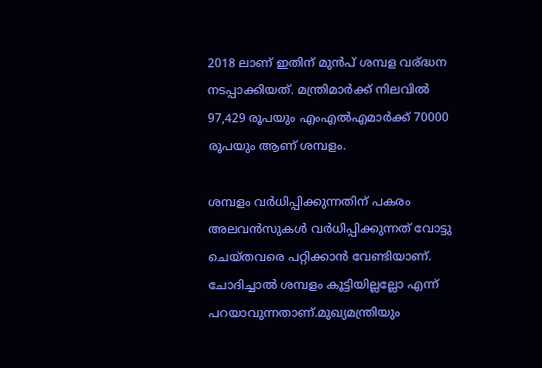2018 ലാണ് ഇതിന് മുൻപ് ശമ്പള വര്ദ്ധന നടപ്പാക്കിയത്. മന്ത്രിമാര്‍ക്ക് നിലവിൽ 97,429 രൂപയും എംഎൽഎമാര്‍ക്ക് 70000 രൂപയും ആണ് ശമ്പളം.

ശമ്പളം വർധിപ്പിക്കുന്നതിന് പകരം അലവൻസുകൾ വർധിപ്പിക്കുന്നത് വോട്ടു ചെയ്തവരെ പറ്റിക്കാൻ വേണ്ടിയാണ്. ചോദിച്ചാൽ ശമ്പളം കൂട്ടിയില്ലല്ലോ എന്ന് പറയാവുന്നതാണ്.മുഖ്യമന്ത്രിയും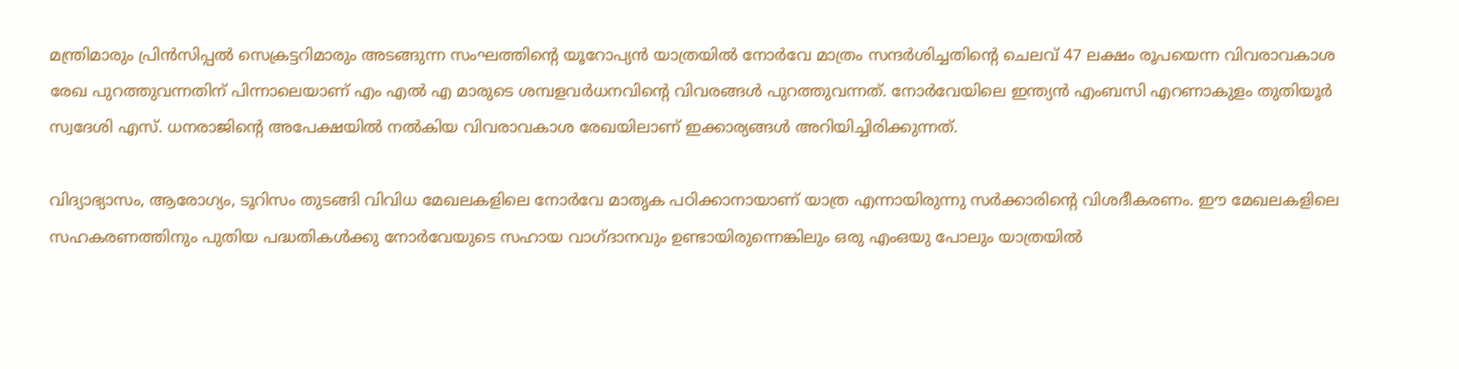മന്ത്രിമാരും പ്രിൻസിപ്പൽ സെക്രട്ടറിമാരും അടങ്ങുന്ന സംഘത്തിന്റെ യൂറോപ്യൻ യാത്രയിൽ നോർവേ മാത്രം സന്ദർശിച്ചതിന്റെ ചെലവ് 47 ലക്ഷം രൂപയെന്ന വിവരാവകാശ രേഖ പുറത്തുവന്നതിന് പിന്നാലെയാണ് എം എൽ എ മാരുടെ ശമ്പളവർധനവിൻ്റെ വിവരങ്ങൾ പുറത്തുവന്നത്. നോർവേയിലെ ഇന്ത്യൻ എംബസി എറണാകുളം തുതിയൂർ സ്വദേശി എസ്. ധനരാജിന്റെ അപേക്ഷയിൽ നൽകിയ വിവരാവകാശ രേഖയിലാണ് ഇക്കാര്യങ്ങൾ അറിയിച്ചിരിക്കുന്നത്.

വിദ്യാഭ്യാസം, ആരോഗ്യം, ടൂറിസം തുടങ്ങി വിവിധ മേഖലകളിലെ നോർവേ മാതൃക പഠിക്കാനായാണ് യാത്ര എന്നായിരുന്നു സർക്കാരിന്റെ വിശദീകരണം. ഈ മേഖലകളിലെ സഹകരണത്തിനും പുതിയ പദ്ധതികൾക്കു നോർവേയുടെ സഹായ വാഗ്ദാനവും ഉണ്ടായിരുന്നെങ്കിലും ഒരു എംഒയു പോലും യാത്രയിൽ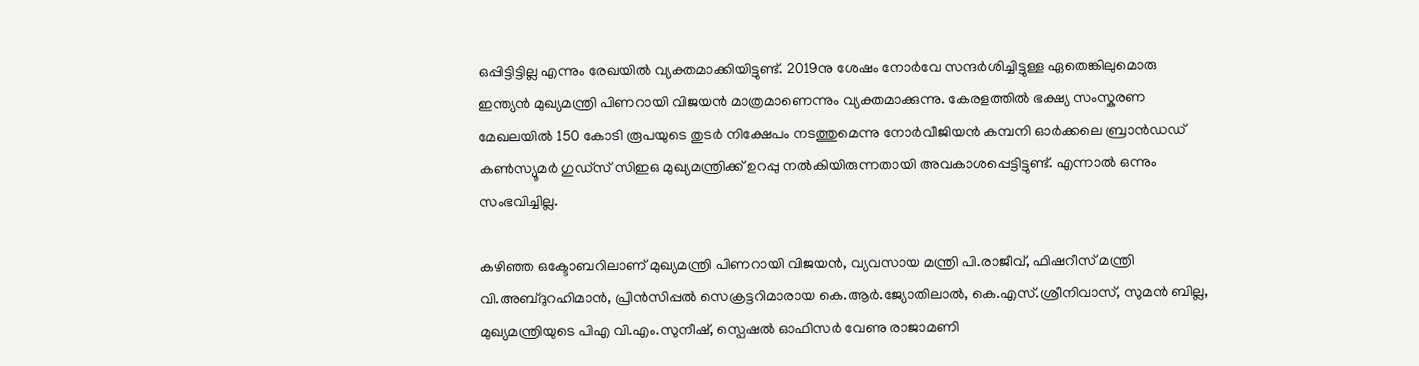ഒപ്പിട്ടിട്ടില്ല എന്നും രേഖയിൽ വ്യക്തമാക്കിയിട്ടുണ്ട്. 2019നു ശേഷം നോർവേ സന്ദർശിച്ചിട്ടുള്ള ഏതെങ്കിലുമൊരു ഇന്ത്യൻ മുഖ്യമന്ത്രി പിണറായി വിജയൻ മാത്രമാണെന്നും വ്യക്തമാക്കുന്നു. കേരളത്തിൽ ഭക്ഷ്യ സംസ്കരണ മേഖലയിൽ 150 കോടി രൂപയുടെ തുടർ നിക്ഷേപം നടത്തുമെന്നു നോർവീജിയൻ കമ്പനി ഓർക്കലെ ബ്രാൻഡഡ് കൺസ്യൂമർ ഗുഡ്സ് സിഇഒ മുഖ്യമന്ത്രിക്ക് ഉറപ്പു നൽകിയിരുന്നതായി അവകാശപ്പെട്ടിട്ടുണ്ട്. എന്നാൽ ഒന്നും സംഭവിച്ചില്ല.

കഴിഞ്ഞ ഒക്ടോബറിലാണ് മുഖ്യമന്ത്രി പിണറായി വിജയൻ, വ്യവസായ മന്ത്രി പി.രാജീവ്, ഫിഷറീസ് മന്ത്രി വി.അബ്ദുറഹിമാൻ, പ്രിൻസിപ്പൽ സെക്രട്ടറിമാരായ കെ.ആർ.ജ്യോതിലാൽ, കെ.എസ്.ശ്രീനിവാസ്, സുമൻ ബില്ല, മുഖ്യമന്ത്രിയുടെ പിഎ വി.എം.സുനീഷ്, സ്പെഷൽ ഓഫിസർ വേണു രാജാമണി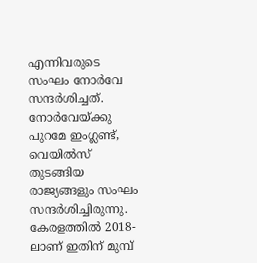എന്നിവരുടെ സംഘം നോർവേ സന്ദർശിച്ചത്. നോർവേയ്ക്കു പുറമേ ഇംഗ്ലണ്ട്, വെയിൽസ് തുടങ്ങിയ രാജ്യങ്ങളും സംഘം സന്ദർശിച്ചിരുന്നു. കേരളത്തില്‍ 2018-ലാണ് ഇതിന് മുമ്പ്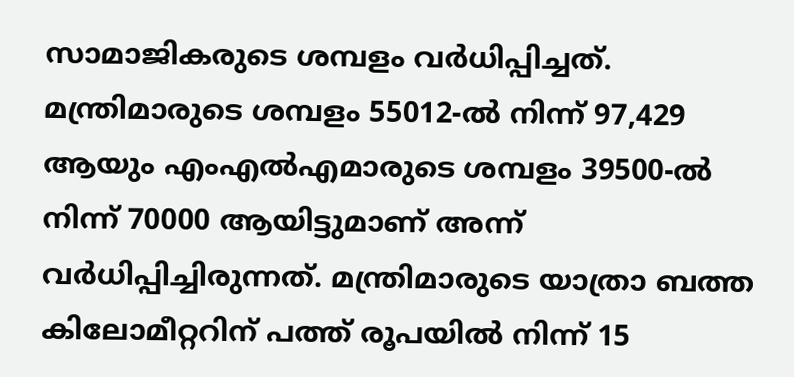സാമാജികരുടെ ശമ്പളം വര്‍ധിപ്പിച്ചത്. മന്ത്രിമാരുടെ ശമ്പളം 55012-ല്‍ നിന്ന് 97,429 ആയും എംഎല്‍എമാരുടെ ശമ്പളം 39500-ല്‍ നിന്ന് 70000 ആയിട്ടുമാണ് അന്ന് വര്‍ധിപ്പിച്ചിരുന്നത്. മന്ത്രിമാരുടെ യാത്രാ ബത്ത കിലോമീറ്ററിന് പത്ത് രൂപയില്‍ നിന്ന് 15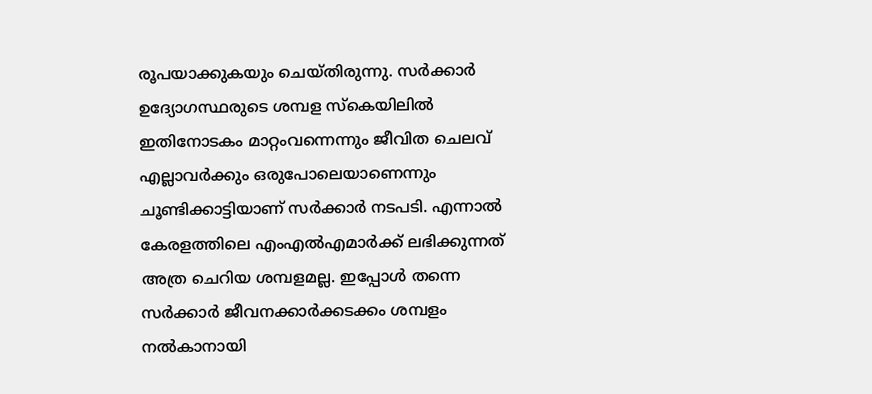രൂപയാക്കുകയും ചെയ്തിരുന്നു. സർക്കാർ ഉദ്യോഗസ്ഥരുടെ ശമ്പള സ്കെയിലിൽ ഇതിനോടകം മാറ്റംവന്നെന്നും ജീവിത ചെലവ് എല്ലാവർക്കും ഒരുപോലെയാണെന്നും ചൂണ്ടിക്കാട്ടിയാണ് സർക്കാർ നടപടി. എന്നാൽ കേരളത്തിലെ എംഎൽഎമാർക്ക് ലഭിക്കുന്നത് അത്ര ചെറിയ ശമ്പളമല്ല. ഇപ്പോൾ തന്നെ സർക്കാർ ജീവനക്കാർക്കടക്കം ശമ്പളം നൽകാനായി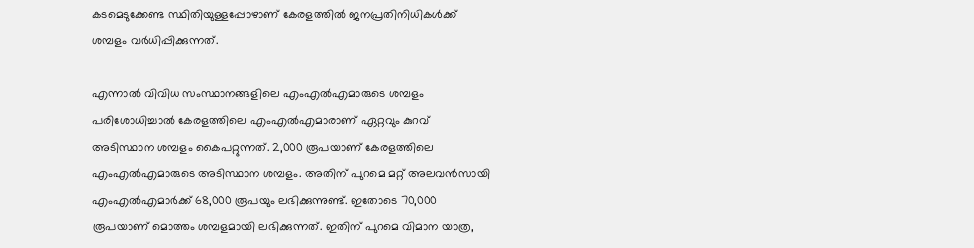കടമെടുക്കേണ്ട സ്ഥിതിയുള്ളപ്പോഴാണ് കേരളത്തിൽ ജനപ്രതിനിധികൾക്ക് ശമ്പളം വർധിപ്പിക്കുന്നത്.

എന്നാൽ വിവിധ സംസ്ഥാനങ്ങളിലെ എംഎൽഎമാരുടെ ശമ്പളം പരിശോധിച്ചാൽ കേരളത്തിലെ എംഎൽഎമാരാണ് ഏറ്റവും കുറവ് അടിസ്ഥാന ശമ്പളം കൈപറ്റുന്നത്. 2,000 രൂപയാണ് കേരളത്തിലെ എംഎൽഎമാരുടെ അടിസ്ഥാന ശമ്പളം. അതിന് പുറമെ മറ്റ് അലവൻസായി എംഎൽഎമാർക്ക് 68,000 രൂപയും ലഭിക്കുന്നുണ്ട്. ഇതോടെ 70,000 രൂപയാണ് മൊത്തം ശമ്പളമായി ലഭിക്കുന്നത്. ഇതിന് പുറമെ വിമാന യാത്ര,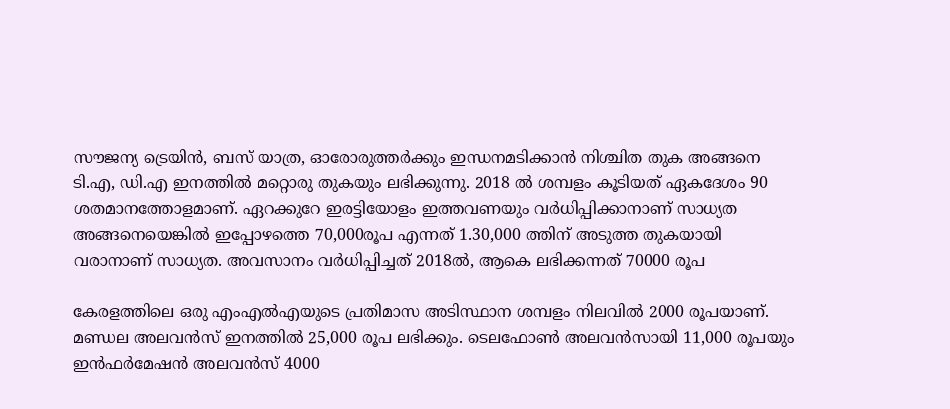സൗജന്യ ട്രെയിൻ, ബസ് യാത്ര, ഓരോരുത്തർക്കും ഇന്ധനമടിക്കാൻ നിശ്ചിത തുക അങ്ങനെ ടി.എ, ഡി.എ ഇനത്തിൽ മറ്റൊരു തുകയും ലഭിക്കുന്നു. 2018 ൽ ശമ്പളം കൂടിയത് ഏകദേശം 90 ശതമാനത്തോളമാണ്. ഏറക്കുറേ ഇരട്ടിയോളം ഇത്തവണയും വർധിപ്പിക്കാനാണ് സാധ്യത അങ്ങനെയെങ്കിൽ ഇപ്പോഴത്തെ 70,000രൂപ എന്നത് 1.30,000 ത്തിന് അടുത്ത തുകയായി വരാനാണ് സാധ്യത. അവസാനം വർധിപ്പിച്ചത് 2018ൽ, ആകെ ലഭിക്കന്നത് 70000 രൂപ

കേരളത്തിലെ ഒരു എംഎൽഎയുടെ പ്രതിമാസ അടിസ്ഥാന ശമ്പളം നിലവിൽ 2000 രൂപയാണ്. മണ്ഡല അലവൻസ് ഇനത്തിൽ 25,000 രൂപ ലഭിക്കും. ടെലഫോൺ അലവൻസായി 11,000 രൂപയും ഇൻഫർമേഷൻ അലവൻസ് 4000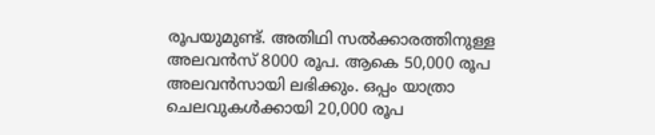രൂപയുമുണ്ട്. അതിഥി സൽക്കാരത്തിനുള്ള അലവൻസ് 8000 രൂപ. ആകെ 50,000 രൂപ അലവൻസായി ലഭിക്കും. ഒപ്പം യാത്രാ ചെലവുകൾക്കായി 20,000 രൂപ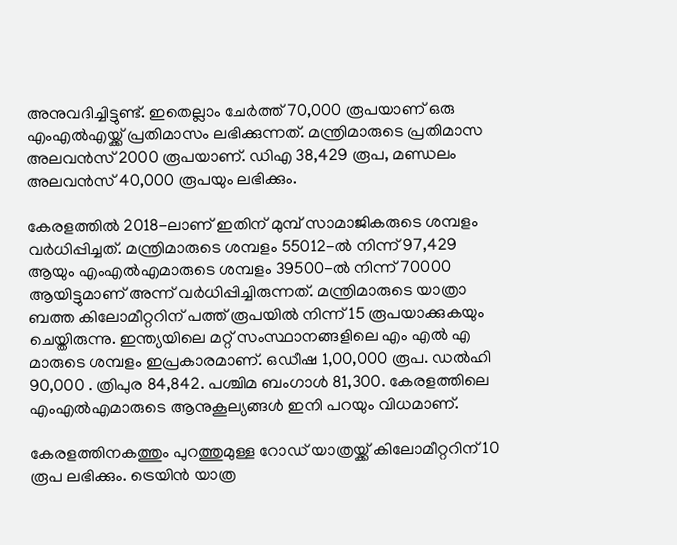അനുവദിച്ചിട്ടുണ്ട്. ഇതെല്ലാം ചേർത്ത് 70,000 രൂപയാണ് ഒരു എംഎൽഎയ്ക്ക് പ്രതിമാസം ലഭിക്കുന്നത്. മന്ത്രിമാരുടെ പ്രതിമാസ അലവൻസ് 2000 രൂപയാണ്. ഡിഎ 38,429 രൂപ, മണ്ഡലം അലവൻസ് 40,000 രൂപയും ലഭിക്കും.

കേരളത്തിൽ 2018-ലാണ് ഇതിന് മുമ്പ് സാമാജികരുടെ ശമ്പളം വർധിപ്പിച്ചത്. മന്ത്രിമാരുടെ ശമ്പളം 55012-ൽ നിന്ന് 97,429 ആയും എംഎൽഎമാരുടെ ശമ്പളം 39500-ൽ നിന്ന് 70000 ആയിട്ടുമാണ് അന്ന് വർധിപ്പിച്ചിരുന്നത്. മന്ത്രിമാരുടെ യാത്രാ ബത്ത കിലോമീറ്ററിന് പത്ത് രൂപയിൽ നിന്ന് 15 രൂപയാക്കുകയും ചെയ്തിരുന്നു. ഇന്ത്യയിലെ മറ്റ് സംസ്ഥാനങ്ങളിലെ എം എൽ എ മാരുടെ ശമ്പളം ഇപ്രകാരമാണ്. ഒഡീഷ 1,00,000 രൂപ. ഡൽഹി 90,000 . ത്രിപുര 84,842. പശ്ചിമ ബംഗാൾ 81,300. കേരളത്തിലെ എംഎൽഎമാരുടെ ആനുകൂല്യങ്ങൾ ഇനി പറയും വിധമാണ്.

കേരളത്തിനകത്തും പുറത്തുമുള്ള റോഡ് യാത്രയ്ക്ക് കിലോമീറ്ററിന് 10 രൂപ ലഭിക്കും. ട്രെയിൻ യാത്ര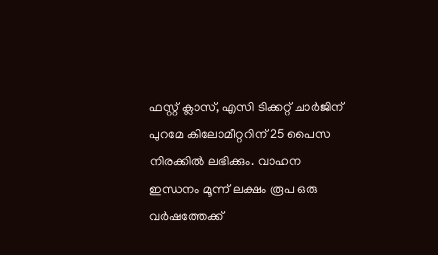ഫസ്റ്റ് ക്ലാസ്, എസി ടിക്കറ്റ് ചാർജിന് പുറമേ കിലോമീറ്ററിന് 25 പൈസ നിരക്കിൽ ലഭിക്കും. വാഹന ഇന്ധനം മൂന്ന് ലക്ഷം രൂപ ഒരു വർഷത്തേക്ക്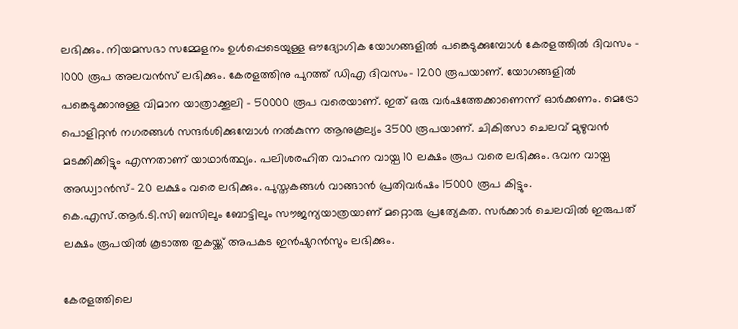ലഭിക്കും. നിയമസഭാ സമ്മേളനം ഉൾപ്പെടെയുള്ള ഔദ്യോഗിക യോഗങ്ങളിൽ പങ്കെടുക്കുമ്പോൾ കേരളത്തിൽ ദിവസം - 1000 രൂപ അലവൻസ് ലഭിക്കും. കേരളത്തിനു പുറത്ത് ഡിഎ ദിവസം- 1200 രൂപയാണ്. യോഗങ്ങളിൽ പങ്കെടുക്കാനുള്ള വിമാന യാത്രാക്കൂലി - 50000 രൂപ വരെയാണ്. ഇത് ഒരു വർഷത്തേക്കാണെന്ന് ഓർക്കണം. മെട്രോ പൊളിറ്റൻ നഗരങ്ങൾ സന്ദർശിക്കുമ്പോൾ നൽകുന്ന ആനുകൂല്യം 3500 രൂപയാണ്. ചികിത്സാ ചെലവ് മുഴുവൻ മടക്കിക്കിട്ടും എന്നതാണ് യാഥാർത്ഥ്യം. പലിശരഹിത വാഹന വായ്പ 10 ലക്ഷം രൂപ വരെ ലഭിക്കും. ഭവന വായ്പ അഡ്വാൻസ്- 20 ലക്ഷം വരെ ലഭിക്കും. പുസ്തകങ്ങൾ വാങ്ങാൻ പ്രതിവർഷം 15000 രൂപ കിട്ടും. കെ.എസ്.ആർ.ടി.സി ബസിലും ബോട്ടിലും സൗജന്യയാത്രയാണ് മറ്റൊരു പ്രത്യേകത. സർക്കാർ ചെലവിൽ ഇരുപത് ലക്ഷം രൂപയിൽ കൂടാത്ത തുകയ്ക്ക് അപകട ഇൻഷുറൻസും ലഭിക്കും.

കേരളത്തിലെ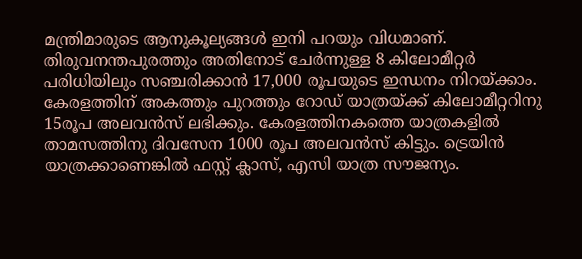മന്ത്രിമാരുടെ ആനുകൂല്യങ്ങൾ ഇനി പറയും വിധമാണ്. തിരുവനന്തപുരത്തും അതിനോട് ചേർന്നുള്ള 8 കിലോമീറ്റർ പരിധിയിലും സഞ്ചരിക്കാൻ 17,000 രൂപയുടെ ഇന്ധനം നിറയ്ക്കാം. കേരളത്തിന് അകത്തും പുറത്തും റോഡ് യാത്രയ്ക്ക് കിലോമീറ്ററിനു 15രൂപ അലവൻസ് ലഭിക്കും. കേരളത്തിനകത്തെ യാത്രകളിൽ താമസത്തിനു ദിവസേന 1000 രൂപ അലവൻസ് കിട്ടും. ട്രെയിൻ യാത്രക്കാണെങ്കിൽ ഫസ്റ്റ് ക്ലാസ്, എസി യാത്ര സൗജന്യം.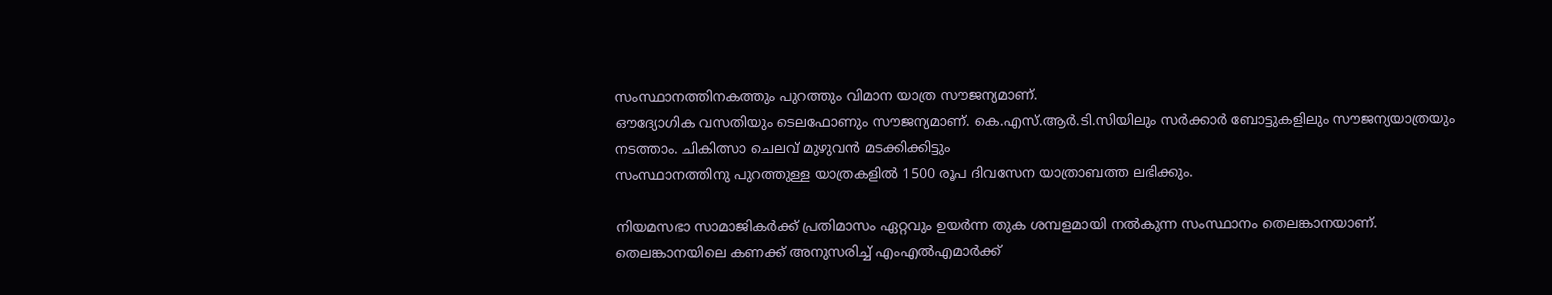സംസ്ഥാനത്തിനകത്തും പുറത്തും വിമാന യാത്ര സൗജന്യമാണ്.
ഔദ്യോഗിക വസതിയും ടെലഫോണും സൗജന്യമാണ്. കെ.എസ്.ആർ.ടി.സിയിലും സർക്കാർ ബോട്ടുകളിലും സൗജന്യയാത്രയും നടത്താം. ചികിത്സാ ചെലവ് മുഴുവൻ മടക്കിക്കിട്ടും
സംസ്ഥാനത്തിനു പുറത്തുള്ള യാത്രകളിൽ 1500 രൂപ ദിവസേന യാത്രാബത്ത ലഭിക്കും.

നിയമസഭാ സാമാജികർക്ക് പ്രതിമാസം ഏറ്റവും ഉയർന്ന തുക ശമ്പളമായി നൽകുന്ന സംസ്ഥാനം തെലങ്കാനയാണ്. തെലങ്കാനയിലെ കണക്ക് അനുസരിച്ച് എംഎൽഎമാർക്ക്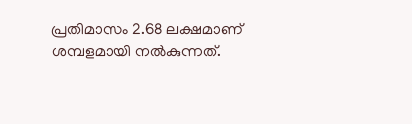പ്രതിമാസം 2.68 ലക്ഷമാണ് ശമ്പളമായി നൽകുന്നത്.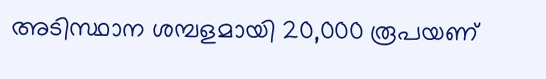അടിസ്ഥാന ശമ്പളമായി 20,000 രൂപയണ്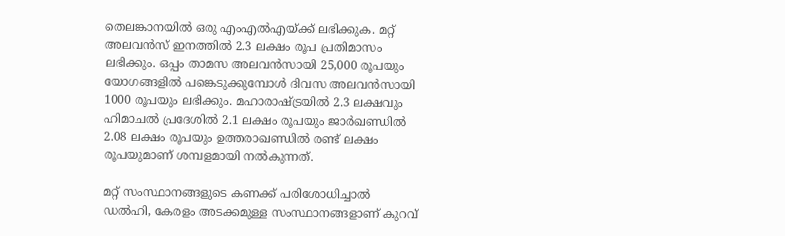തെലങ്കാനയിൽ ഒരു എംഎൽഎയ്ക്ക് ലഭിക്കുക. മറ്റ് അലവൻസ് ഇനത്തിൽ 2.3 ലക്ഷം രൂപ പ്രതിമാസം ലഭിക്കും. ഒപ്പം താമസ അലവൻസായി 25,000 രൂപയും യോഗങ്ങളിൽ പങ്കെടുക്കുമ്പോൾ ദിവസ അലവൻസായി 1000 രൂപയും ലഭിക്കും. മഹാരാഷ്ട്രയിൽ 2.3 ലക്ഷവും ഹിമാചൽ പ്രദേശിൽ 2.1 ലക്ഷം രൂപയും ജാർഖണ്ഡിൽ 2.08 ലക്ഷം രൂപയും ഉത്തരാഖണ്ഡിൽ രണ്ട് ലക്ഷം രൂപയുമാണ് ശമ്പളമായി നൽകുന്നത്.

മറ്റ് സംസ്ഥാനങ്ങളുടെ കണക്ക് പരിശോധിച്ചാൽ ഡൽഹി, കേരളം അടക്കമുള്ള സംസ്ഥാനങ്ങളാണ് കുറവ്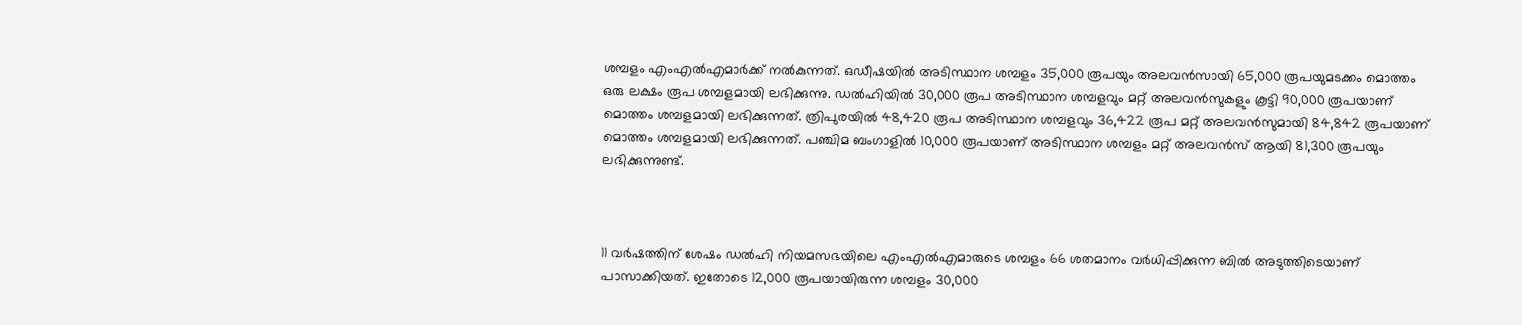ശമ്പളം എംഎൽഎമാർക്ക് നൽകുന്നത്. ഒഡീഷയിൽ അടിസ്ഥാന ശമ്പളം 35,000 രൂപയും അലവൻസായി 65,000 രൂപയുമടക്കം മൊത്തം ഒരു ലക്ഷം രൂപ ശമ്പളമായി ലഭിക്കുന്നു. ഡൽഹിയിൽ 30,000 രൂപ അടിസ്ഥാന ശമ്പളവും മറ്റ് അലവൻസുകളും കൂട്ടി 90,000 രൂപയാണ് മൊത്തം ശമ്പളമായി ലഭിക്കുന്നത്. ത്രിപുരയിൽ 48,420 രൂപ അടിസ്ഥാന ശമ്പളവും 36,422 രൂപ മറ്റ് അലവൻസുമായി 84,842 രൂപയാണ് മൊത്തം ശമ്പളമായി ലഭിക്കുന്നത്. പഞ്ചിമ ബംഗാളിൽ 10,000 രൂപയാണ് അടിസ്ഥാന ശമ്പളം മറ്റ് അലവൻസ് ആയി 81,300 രൂപയും ലഭിക്കുന്നുണ്ട്.



11 വർഷത്തിന് ശേഷം ഡൽഹി നിയമസഭയിലെ എംഎൽഎമാരുടെ ശമ്പളം 66 ശതമാനം വർധിപ്പിക്കുന്ന ബിൽ അടുത്തിടെയാണ് പാസാക്കിയത്. ഇതോടെ 12,000 രൂപയായിരുന്ന ശമ്പളം 30,000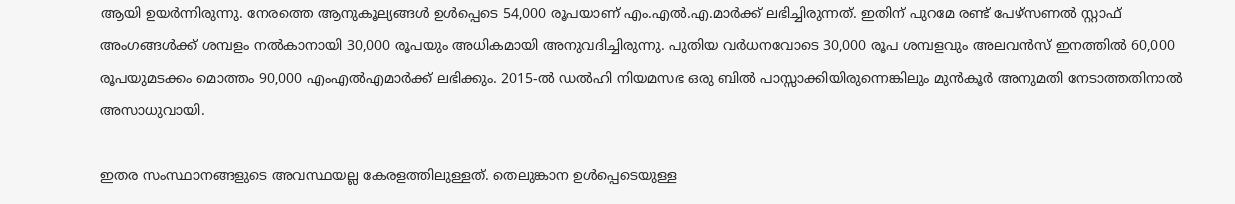ആയി ഉയർന്നിരുന്നു. നേരത്തെ ആനുകൂല്യങ്ങൾ ഉൾപ്പെടെ 54,000 രൂപയാണ് എം.എൽ.എ.മാർക്ക് ലഭിച്ചിരുന്നത്. ഇതിന് പുറമേ രണ്ട് പേഴ്സണൽ സ്റ്റാഫ് അംഗങ്ങൾക്ക് ശമ്പളം നൽകാനായി 30,000 രൂപയും അധികമായി അനുവദിച്ചിരുന്നു. പുതിയ വർധനവോടെ 30,000 രൂപ ശമ്പളവും അലവൻസ് ഇനത്തിൽ 60,000 രൂപയുമടക്കം മൊത്തം 90,000 എംഎൽഎമാർക്ക് ലഭിക്കും. 2015-ൽ ഡൽഹി നിയമസഭ ഒരു ബിൽ പാസ്സാക്കിയിരുന്നെങ്കിലും മുൻകൂർ അനുമതി നേടാത്തതിനാൽ അസാധുവായി.

ഇതര സംസ്ഥാനങ്ങളുടെ അവസ്ഥയല്ല കേരളത്തിലുള്ളത്. തെലുങ്കാന ഉൾപ്പെടെയുള്ള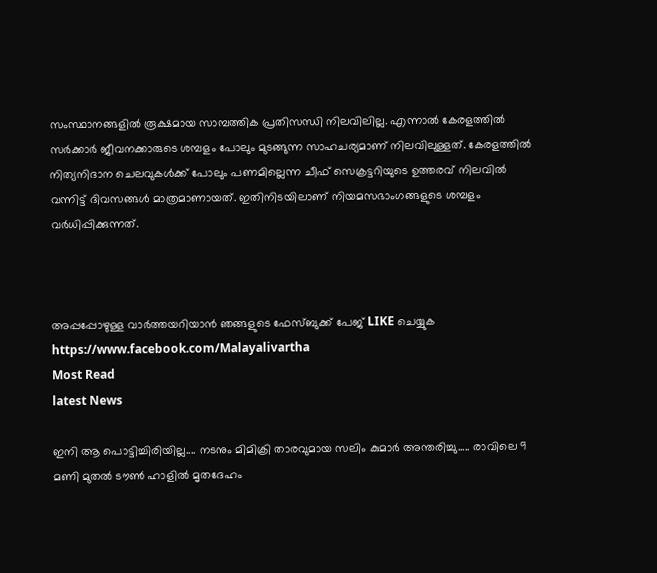സംസ്ഥാനങ്ങളിൽ രൂക്ഷമായ സാമ്പത്തിക പ്രതിസന്ധി നിലവിലില്ല. എന്നാൽ കേരളത്തിൽ സർക്കാർ ജീവനക്കാരുടെ ശമ്പളം പോലും മുടങ്ങുന്ന സാഹചര്യമാണ് നിലവിലുള്ളത്. കേരളത്തിൽ നിത്യനിദാന ചെലവുകൾക്ക് പോലും പണമില്ലെന്ന ചീഫ് സെക്രട്ടറിയുടെ ഉത്തരവ് നിലവിൽ വന്നിട്ട് ദിവസങ്ങൾ മാത്രമാണായത്. ഇതിനിടയിലാണ് നിയമസഭാംഗങ്ങളുടെ ശമ്പളം വർധിപ്പിക്കുന്നത്.



അപ്പപ്പോഴുള്ള വാര്‍ത്തയറിയാന്‍ ഞങ്ങളുടെ ഫേസ്‌ബുക്ക്‌ പേജ് LIKE ചെയ്യുക
https://www.facebook.com/Malayalivartha
Most Read
latest News

ഇനി ആ പൊട്ടിച്ചിരിയില്ല.... നടനും മിമിക്രി താരവുമായ സലിം കുമാർ അന്തരിച്ചു..... രാവിലെ 9 മണി മുതൽ ടൗൺ ഹാളിൽ മൃതദേഹം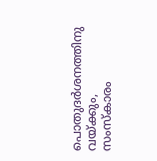പൊതുദർശനത്തിനു വയ്ക്കും, സംസ്കാരം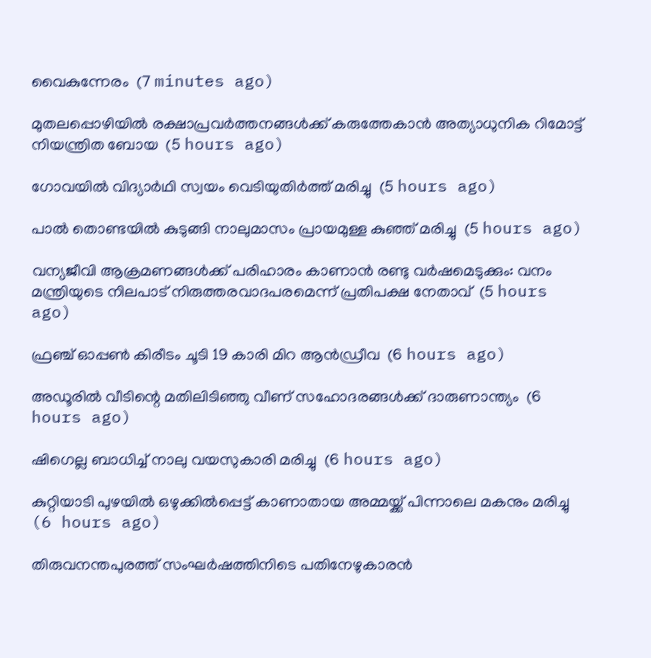വൈകുന്നേരം  (7 minutes ago)

മുതലപ്പൊഴിയില്‍ രക്ഷാപ്രവര്‍ത്തനങ്ങള്‍ക്ക് കരുത്തേകാന്‍ അത്യാധുനിക റിമോട്ട് നിയന്ത്രിത ബോയ  (5 hours ago)

ഗോവയില്‍ വിദ്യാര്‍ഥി സ്വയം വെടിയുതിര്‍ത്ത് മരിച്ചു  (5 hours ago)

പാല്‍ തൊണ്ടയില്‍ കുടുങ്ങി നാലുമാസം പ്രായമുള്ള കുഞ്ഞ് മരിച്ചു  (5 hours ago)

വന്യജീവി ആക്രമണങ്ങള്‍ക്ക് പരിഹാരം കാണാന്‍ രണ്ടു വര്‍ഷമെടുക്കും: വനം മന്ത്രിയുടെ നിലപാട് നിരുത്തരവാദപരമെന്ന് പ്രതിപക്ഷ നേതാവ്  (5 hours ago)

ഫ്രഞ്ച് ഓപ്പണ്‍ കിരീടം ചൂടി 19 കാരി മിറ ആന്‍ഡ്രീവ  (6 hours ago)

അഡൂരില്‍ വീടിന്റെ മതിലിടിഞ്ഞു വീണ് സഹോദരങ്ങള്‍ക്ക് ദാരുണാന്ത്യം  (6 hours ago)

ഷിഗെല്ല ബാധിച്ച് നാലു വയസുകാരി മരിച്ചു  (6 hours ago)

കുറ്റിയാടി പുഴയില്‍ ഒഴുക്കില്‍പ്പെട്ട് കാണാതായ അമ്മയ്ക്ക് പിന്നാലെ മകനും മരിച്ചു  (6 hours ago)

തിരുവനന്തപുരത്ത് സംഘര്‍ഷത്തിനിടെ പതിനേഴുകാരന്‍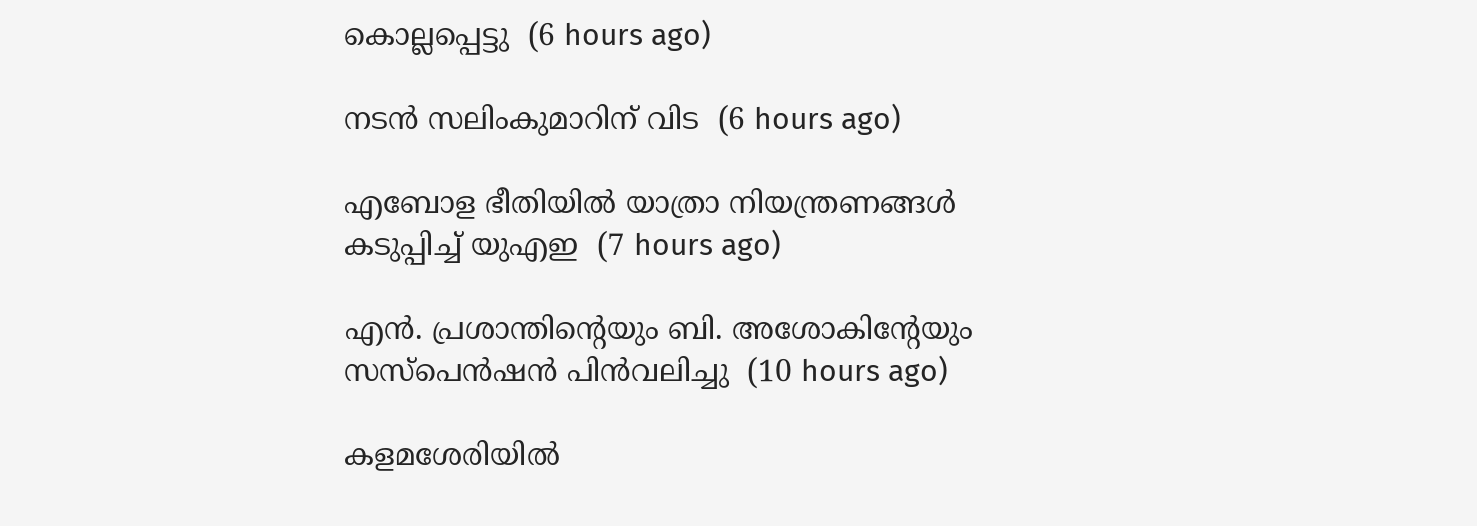കൊല്ലപ്പെട്ടു  (6 hours ago)

നടന്‍ സലിംകുമാറിന് വിട  (6 hours ago)

എബോള ഭീതിയില്‍ യാത്രാ നിയന്ത്രണങ്ങള്‍ കടുപ്പിച്ച് യുഎഇ  (7 hours ago)

എന്‍. പ്രശാന്തിന്റെയും ബി. അശോകിന്റേയും സസ്‌പെന്‍ഷന്‍ പിന്‍വലിച്ചു  (10 hours ago)

കളമശേരിയില്‍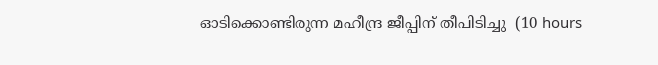ഓടിക്കൊണ്ടിരുന്ന മഹീന്ദ്ര ജീപ്പിന് തീപിടിച്ചു  (10 hours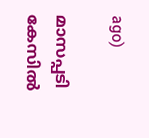ago)

മാസപ്പടി കേസില്‍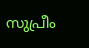സുപ്രീം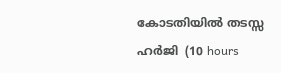കോടതിയില്‍ തടസ്സ ഹര്‍ജി  (10 hours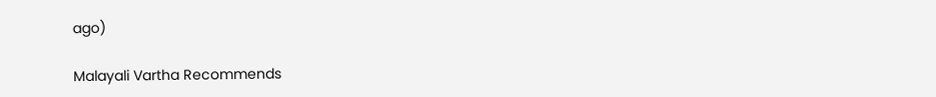ago)

Malayali Vartha Recommends